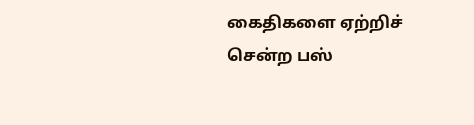கைதிகளை ஏற்றிச் சென்ற பஸ்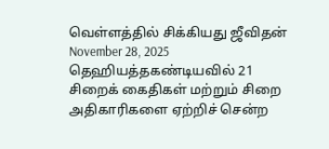வெள்ளத்தில் சிக்கியது ஜீவிதன் November 28, 2025 தெஹியத்தகண்டியவில் 21 சிறைக் கைதிகள் மற்றும் சிறை அதிகாரிகளை ஏற்றிச் சென்ற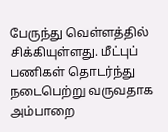பேருந்து வெள்ளத்தில் சிக்கியுள்ளது. மீட்புப் பணிகள் தொடர்ந்து நடைபெற்று வருவதாக அம்பாறை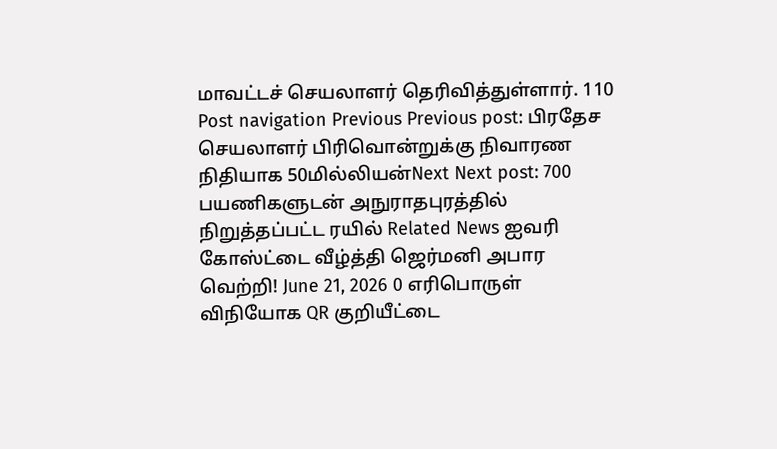மாவட்டச் செயலாளர் தெரிவித்துள்ளார். 110 Post navigation Previous Previous post: பிரதேச செயலாளர் பிரிவொன்றுக்கு நிவாரண நிதியாக 50மில்லியன்Next Next post: 700 பயணிகளுடன் அநுராதபுரத்தில் நிறுத்தப்பட்ட ரயில் Related News ஐவரி கோஸ்ட்டை வீழ்த்தி ஜெர்மனி அபார வெற்றி! June 21, 2026 0 எரிபொருள் விநியோக QR குறியீட்டை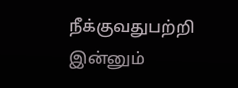நீக்குவதுபற்றி இன்னும்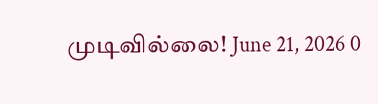முடிவில்லை! June 21, 2026 0